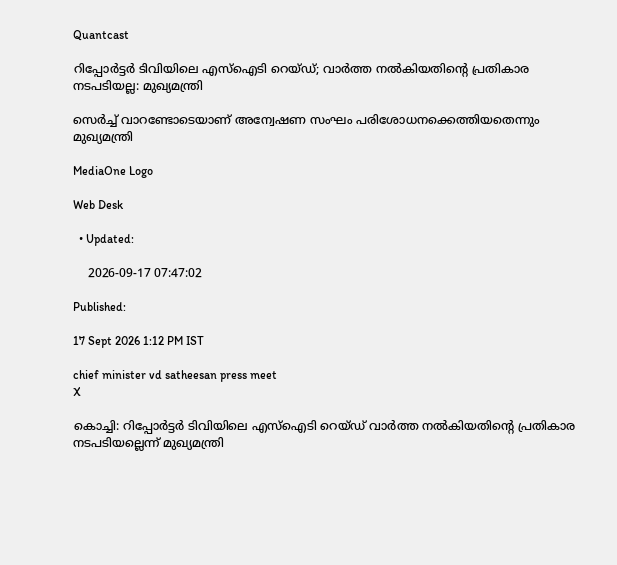Quantcast

റിപ്പോര്‍ട്ടര്‍ ടിവിയിലെ എസ്‌ഐടി റെയ്ഡ്; വാര്‍ത്ത നല്‍കിയതിന്റെ പ്രതികാര നടപടിയല്ല: മുഖ്യമന്ത്രി

സെര്‍ച്ച് വാറണ്ടോടെയാണ് അന്വേഷണ സംഘം പരിശോധനക്കെത്തിയതെന്നും മുഖ്യമന്ത്രി

MediaOne Logo

Web Desk

  • Updated:

    2026-09-17 07:47:02

Published:

17 Sept 2026 1:12 PM IST

chief minister vd satheesan press meet
X

കൊച്ചി: റിപ്പോര്‍ട്ടര്‍ ടിവിയിലെ എസ്‌ഐടി റെയ്ഡ് വാര്‍ത്ത നല്‍കിയതിന്റെ പ്രതികാര നടപടിയല്ലെന്ന് മുഖ്യമന്ത്രി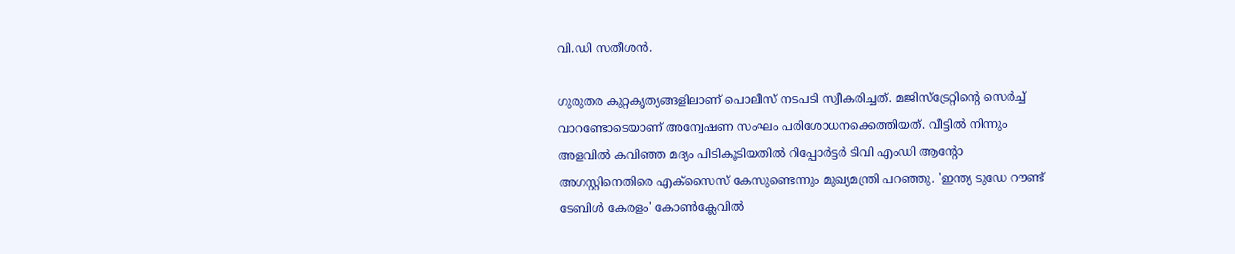വി.ഡി സതീശന്‍.

ഗുരുതര കുറ്റകൃത്യങ്ങളിലാണ് പൊലീസ് നടപടി സ്വീകരിച്ചത്. മജിസ്ട്രേറ്റിന്റെ സെര്‍ച്ച് വാറണ്ടോടെയാണ് അന്വേഷണ സംഘം പരിശോധനക്കെത്തിയത്. വീട്ടില്‍ നിന്നും അളവില്‍ കവിഞ്ഞ മദ്യം പിടികൂടിയതില്‍ റിപ്പോര്‍ട്ടര്‍ ടിവി എംഡി ആന്റോ അഗസ്റ്റിനെതിരെ എക്സൈസ് കേസുണ്ടെന്നും മുഖ്യമന്ത്രി പറഞ്ഞു. 'ഇന്ത്യ ടുഡേ റൗണ്ട് ടേബിള്‍ കേരളം' കോണ്‍ക്ലേവില്‍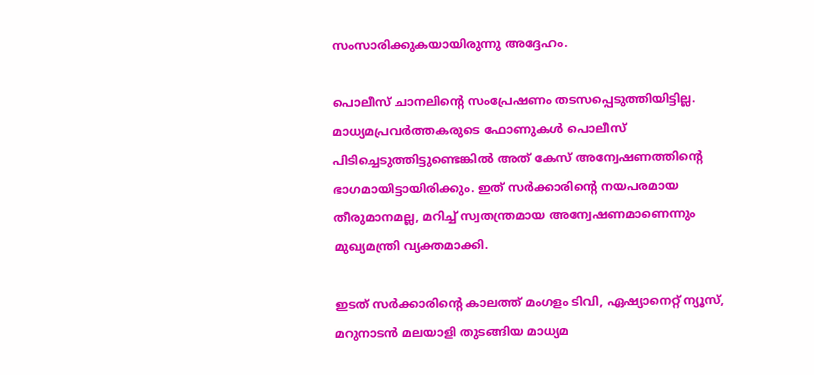സംസാരിക്കുകയായിരുന്നു അദ്ദേഹം.

പൊലീസ് ചാനലിന്റെ സംപ്രേഷണം തടസപ്പെടുത്തിയിട്ടില്ല. മാധ്യമപ്രവര്‍ത്തകരുടെ ഫോണുകള്‍ പൊലീസ് പിടിച്ചെടുത്തിട്ടുണ്ടെങ്കില്‍ അത് കേസ് അന്വേഷണത്തിന്റെ ഭാഗമായിട്ടായിരിക്കും. ഇത് സര്‍ക്കാരിന്റെ നയപരമായ തീരുമാനമല്ല, മറിച്ച് സ്വതന്ത്രമായ അന്വേഷണമാണെന്നും മുഖ്യമന്ത്രി വ്യക്തമാക്കി.

ഇടത് സര്‍ക്കാരിന്റെ കാലത്ത് മംഗളം ടിവി, ഏഷ്യാനെറ്റ് ന്യൂസ്, മറുനാടന്‍ മലയാളി തുടങ്ങിയ മാധ്യമ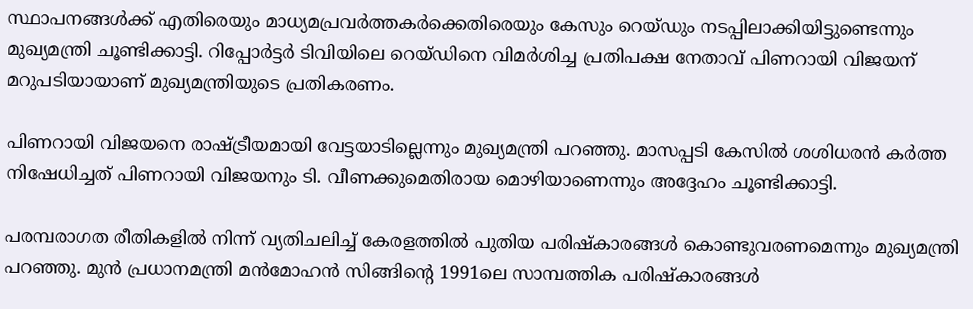സ്ഥാപനങ്ങള്‍ക്ക് എതിരെയും മാധ്യമപ്രവര്‍ത്തകര്‍ക്കെതിരെയും കേസും റെയ്ഡും നടപ്പിലാക്കിയിട്ടുണ്ടെന്നും മുഖ്യമന്ത്രി ചൂണ്ടിക്കാട്ടി. റിപ്പോര്‍ട്ടര്‍ ടിവിയിലെ റെയ്ഡിനെ വിമര്‍ശിച്ച പ്രതിപക്ഷ നേതാവ് പിണറായി വിജയന് മറുപടിയായാണ് മുഖ്യമന്ത്രിയുടെ പ്രതികരണം.

പിണറായി വിജയനെ രാഷ്ട്രീയമായി വേട്ടയാടില്ലെന്നും മുഖ്യമന്ത്രി പറഞ്ഞു. മാസപ്പടി കേസില്‍ ശശിധരന്‍ കര്‍ത്ത നിഷേധിച്ചത് പിണറായി വിജയനും ടി. വീണക്കുമെതിരായ മൊഴിയാണെന്നും അദ്ദേഹം ചൂണ്ടിക്കാട്ടി.

പരമ്പരാഗത രീതികളില്‍ നിന്ന് വ്യതിചലിച്ച് കേരളത്തില്‍ പുതിയ പരിഷ്‌കാരങ്ങള്‍ കൊണ്ടുവരണമെന്നും മുഖ്യമന്ത്രി പറഞ്ഞു. മുന്‍ പ്രധാനമന്ത്രി മന്‍മോഹന്‍ സിങ്ങിന്റെ 1991ലെ സാമ്പത്തിക പരിഷ്‌കാരങ്ങള്‍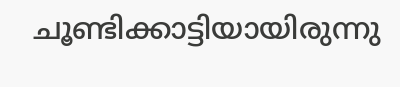ചൂണ്ടിക്കാട്ടിയായിരുന്നു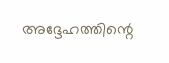അദ്ദേഹത്തിന്റെ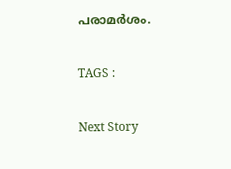പരാമര്‍ശം.

TAGS :

Next Story